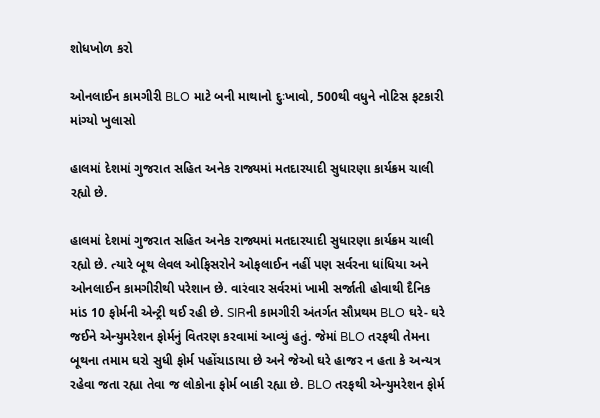શોધખોળ કરો

ઓનલાઈન કામગીરી BLO માટે બની માથાનો દુઃખાવો, 500થી વધુને નોટિસ ફટકારી માંગ્યો ખુલાસો

હાલમાં દેશમાં ગુજરાત સહિત અનેક રાજ્યમાં મતદારયાદી સુધારણા કાર્યક્રમ ચાલી રહ્યો છે.

હાલમાં દેશમાં ગુજરાત સહિત અનેક રાજ્યમાં મતદારયાદી સુધારણા કાર્યક્રમ ચાલી રહ્યો છે. ત્યારે બૂથ લેવલ ઓફિસરોને ઓફલાઈન નહીં પણ સર્વરના ધાંધિયા અને ઓનલાઈન કામગીરીથી પરેશાન છે. વારંવાર સર્વરમાં ખામી સર્જાતી હોવાથી દૈનિક માંડ 10 ફોર્મની એન્ટ્રી થઈ રહી છે. SIRની કામગીરી અંતર્ગત સૌપ્રથમ BLO ઘરે- ઘરે જઈને એન્યુમરેશન ફોર્મનું વિતરણ કરવામાં આવ્યું હતું. જેમાં BLO તરફથી તેમના બૂથના તમામ ઘરો સુધી ફોર્મ પહોંચાડાયા છે અને જેઓ ઘરે હાજર ન હતા કે અન્યત્ર રહેવા જતા રહ્યા તેવા જ લોકોના ફોર્મ બાકી રહ્યા છે. BLO તરફથી એન્યુમરેશન ફોર્મ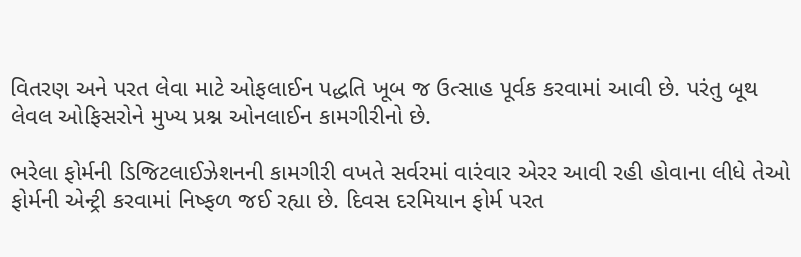વિતરણ અને પરત લેવા માટે ઓફલાઈન પદ્ધતિ ખૂબ જ ઉત્સાહ પૂર્વક કરવામાં આવી છે. પરંતુ બૂથ લેવલ ઓફિસરોને મુખ્ય પ્રશ્ન ઓનલાઈન કામગીરીનો છે.

ભરેલા ફોર્મની ડિજિટલાઈઝેશનની કામગીરી વખતે સર્વરમાં વારંવાર એરર આવી રહી હોવાના લીધે તેઓ ફોર્મની એન્ટ્રી કરવામાં નિષ્ફળ જઈ રહ્યા છે. દિવસ દરમિયાન ફોર્મ પરત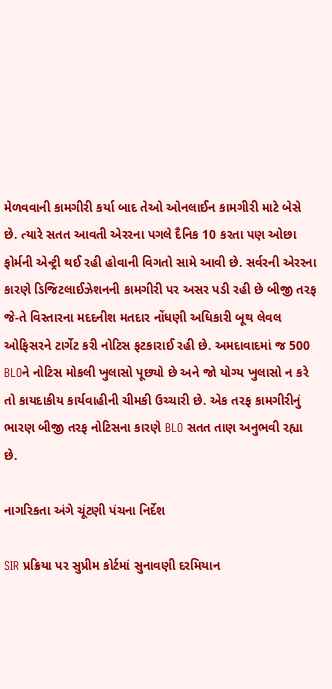મેળવવાની કામગીરી કર્યા બાદ તેઓ ઓનલાઈન કામગીરી માટે બેસે છે. ત્યારે સતત આવતી એરરના પગલે દૈનિક 10 કરતા પણ ઓછા ફોર્મની એન્ટ્રી થઈ રહી હોવાની વિગતો સામે આવી છે. સર્વરની એરરના કારણે ડિજિટલાઈઝેશનની કામગીરી પર અસર પડી રહી છે બીજી તરફ જે-તે વિસ્તારના મદદનીશ મતદાર નોંધણી અધિકારી બૂથ લેવલ ઓફિસરને ટાર્ગેટ કરી નોટિસ ફટકારાઈ રહી છે. અમદાવાદમાં જ 500 BLOને નોટિસ મોકલી ખુલાસો પૂછ્યો છે અને જો યોગ્ય ખુલાસો ન કરે તો કાયદાકીય કાર્યવાહીની ચીમકી ઉચ્ચારી છે. એક તરફ કામગીરીનું ભારણ બીજી તરફ નોટિસના કારણે BLO સતત તાણ અનુભવી રહ્યા છે.

નાગરિકતા અંગે ચૂંટણી પંચના નિર્દેશ

SIR પ્રક્રિયા પર સુપ્રીમ કોર્ટમાં સુનાવણી દરમિયાન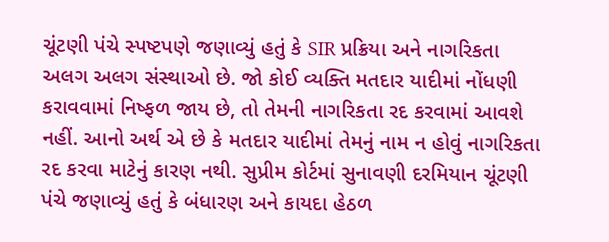ચૂંટણી પંચે સ્પષ્ટપણે જણાવ્યું હતું કે SIR પ્રક્રિયા અને નાગરિકતા અલગ અલગ સંસ્થાઓ છે. જો કોઈ વ્યક્તિ મતદાર યાદીમાં નોંધણી કરાવવામાં નિષ્ફળ જાય છે, તો તેમની નાગરિકતા રદ કરવામાં આવશે નહીં. આનો અર્થ એ છે કે મતદાર યાદીમાં તેમનું નામ ન હોવું નાગરિકતા રદ કરવા માટેનું કારણ નથી. સુપ્રીમ કોર્ટમાં સુનાવણી દરમિયાન ચૂંટણી પંચે જણાવ્યું હતું કે બંધારણ અને કાયદા હેઠળ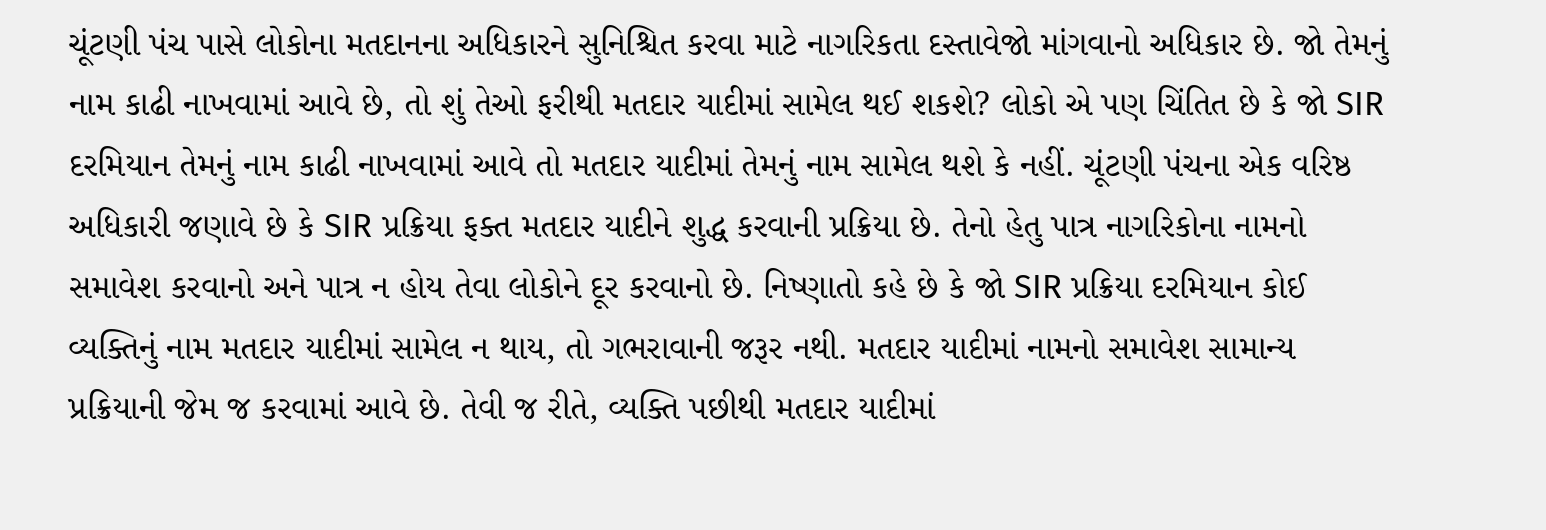ચૂંટણી પંચ પાસે લોકોના મતદાનના અધિકારને સુનિશ્ચિત કરવા માટે નાગરિકતા દસ્તાવેજો માંગવાનો અધિકાર છે. જો તેમનું નામ કાઢી નાખવામાં આવે છે, તો શું તેઓ ફરીથી મતદાર યાદીમાં સામેલ થઈ શકશે? લોકો એ પણ ચિંતિત છે કે જો SIR દરમિયાન તેમનું નામ કાઢી નાખવામાં આવે તો મતદાર યાદીમાં તેમનું નામ સામેલ થશે કે નહીં. ચૂંટણી પંચના એક વરિષ્ઠ અધિકારી જણાવે છે કે SIR પ્રક્રિયા ફક્ત મતદાર યાદીને શુદ્ધ કરવાની પ્રક્રિયા છે. તેનો હેતુ પાત્ર નાગરિકોના નામનો સમાવેશ કરવાનો અને પાત્ર ન હોય તેવા લોકોને દૂર કરવાનો છે. નિષ્ણાતો કહે છે કે જો SIR પ્રક્રિયા દરમિયાન કોઈ વ્યક્તિનું નામ મતદાર યાદીમાં સામેલ ન થાય, તો ગભરાવાની જરૂર નથી. મતદાર યાદીમાં નામનો સમાવેશ સામાન્ય પ્રક્રિયાની જેમ જ કરવામાં આવે છે. તેવી જ રીતે, વ્યક્તિ પછીથી મતદાર યાદીમાં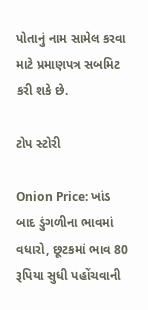પોતાનું નામ સામેલ કરવા માટે પ્રમાણપત્ર સબમિટ કરી શકે છે.

ટોપ સ્ટોરી

Onion Price: ખાંડ બાદ ડુંગળીના ભાવમાં વધારો, છૂટકમાં ભાવ 80 રૂપિયા સુધી પહોંચવાની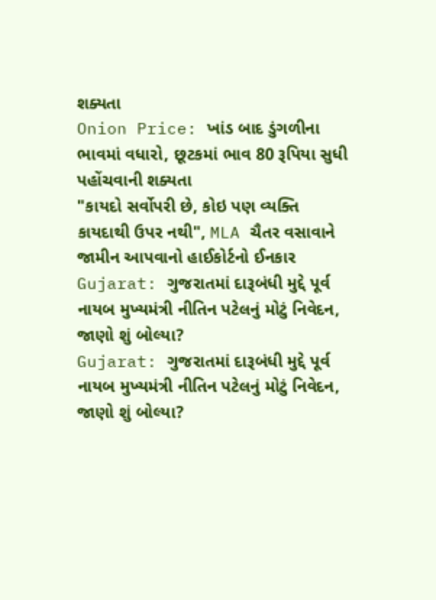શક્યતા
Onion Price: ખાંડ બાદ ડુંગળીના ભાવમાં વધારો, છૂટકમાં ભાવ 80 રૂપિયા સુધી પહોંચવાની શક્યતા
"કાયદો સર્વોપરી છે, કોઇ પણ વ્યક્તિ કાયદાથી ઉપર નથી", MLA ચૈતર વસાવાને જામીન આપવાનો હાઈકોર્ટનો ઈનકાર
Gujarat: ગુજરાતમાં દારૂબંધી મુદ્દે પૂર્વ નાયબ મુખ્યમંત્રી નીતિન પટેલનું મોટું નિવેદન, જાણો શું બોલ્યા?
Gujarat: ગુજરાતમાં દારૂબંધી મુદ્દે પૂર્વ નાયબ મુખ્યમંત્રી નીતિન પટેલનું મોટું નિવેદન, જાણો શું બોલ્યા?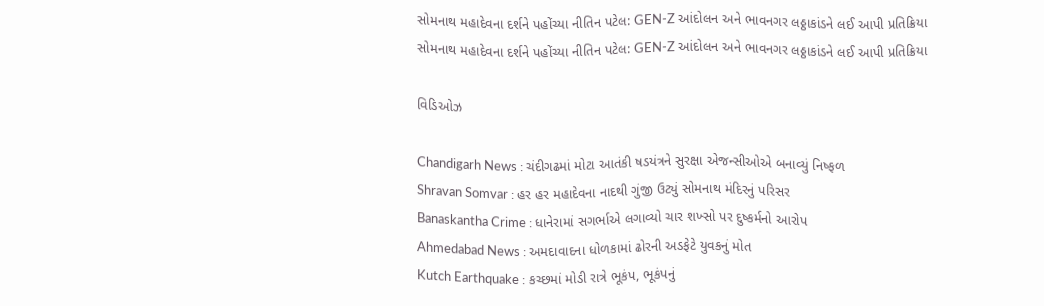સોમનાથ મહાદેવના દર્શને પહોંચ્યા નીતિન પટેલ: GEN-Z આંદોલન અને ભાવનગર લઠ્ઠાકાંડને લઈ આપી પ્રતિક્રિયા
સોમનાથ મહાદેવના દર્શને પહોંચ્યા નીતિન પટેલ: GEN-Z આંદોલન અને ભાવનગર લઠ્ઠાકાંડને લઈ આપી પ્રતિક્રિયા

વિડિઓઝ

Chandigarh News : ચંદીગઢમાં મોટા આતંકી ષડયંત્રને સુરક્ષા એજન્સીઓએ બનાવ્યું નિષ્ફળ
Shravan Somvar : હર હર મહાદેવના નાદથી ગુંજી ઉટ્યું સોમનાથ મંદિરનું પરિસર
Banaskantha Crime : ધાનેરામાં સગર્ભાએ લગાવ્યો ચાર શખ્સો પર દુષ્કર્મનો આરોપ
Ahmedabad News : અમદાવાદના ધોળકામાં ઢોરની અડફેટે યુવકનું મોત
Kutch Earthquake : કચ્છમાં મોડી રાત્રે ભૂકંપ, ભૂકંપનું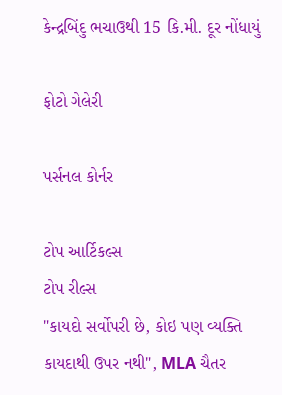કેન્દ્રબિંદુ ભચાઉથી 15 કિ.મી. દૂર નોંધાયું

ફોટો ગેલેરી

પર્સનલ કોર્નર

ટોપ આર્ટિકલ્સ
ટોપ રીલ્સ
"કાયદો સર્વોપરી છે, કોઇ પણ વ્યક્તિ કાયદાથી ઉપર નથી", MLA ચૈતર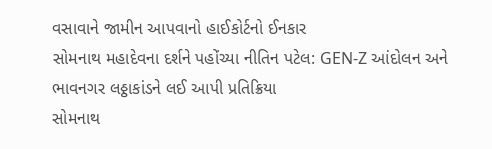વસાવાને જામીન આપવાનો હાઈકોર્ટનો ઈનકાર
સોમનાથ મહાદેવના દર્શને પહોંચ્યા નીતિન પટેલ: GEN-Z આંદોલન અને ભાવનગર લઠ્ઠાકાંડને લઈ આપી પ્રતિક્રિયા
સોમનાથ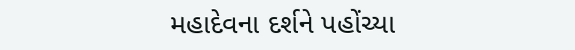મહાદેવના દર્શને પહોંચ્યા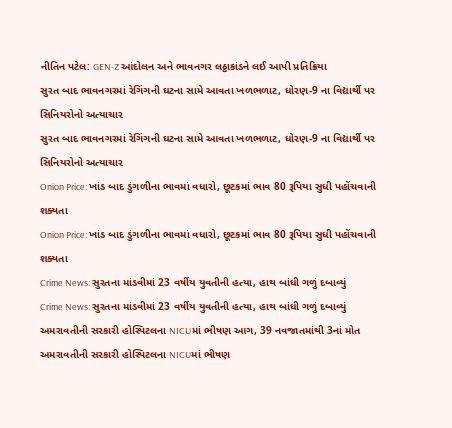નીતિન પટેલ: GEN-Z આંદોલન અને ભાવનગર લઠ્ઠાકાંડને લઈ આપી પ્રતિક્રિયા
સુરત બાદ ભાવનગરમાં રેગિંગની ઘટના સામે આવતા ખળભળાટ, ધોરણ-9 ના વિદ્યાર્થી પર સિનિયરોનો અત્યાચાર
સુરત બાદ ભાવનગરમાં રેગિંગની ઘટના સામે આવતા ખળભળાટ, ધોરણ-9 ના વિદ્યાર્થી પર સિનિયરોનો અત્યાચાર
Onion Price: ખાંડ બાદ ડુંગળીના ભાવમાં વધારો, છૂટકમાં ભાવ 80 રૂપિયા સુધી પહોંચવાની શક્યતા
Onion Price: ખાંડ બાદ ડુંગળીના ભાવમાં વધારો, છૂટકમાં ભાવ 80 રૂપિયા સુધી પહોંચવાની શક્યતા
Crime News: સુરતના માંડવીમાં 23 વર્ષીય યુવતીની હત્યા, હાથ બાંધી ગળું દબાવ્યું
Crime News: સુરતના માંડવીમાં 23 વર્ષીય યુવતીની હત્યા, હાથ બાંધી ગળું દબાવ્યું
અમરાવતીની સરકારી હોસ્પિટલના NICUમાં ભીષણ આગ, 39 નવજાતમાંથી 3નાં મોત
અમરાવતીની સરકારી હોસ્પિટલના NICUમાં ભીષણ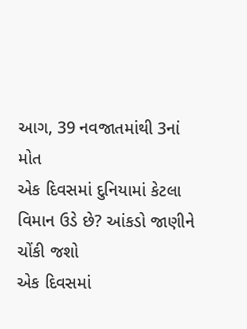આગ, 39 નવજાતમાંથી 3નાં મોત
એક દિવસમાં દુનિયામાં કેટલા વિમાન ઉડે છે? આંકડો જાણીને ચોંકી જશો
એક દિવસમાં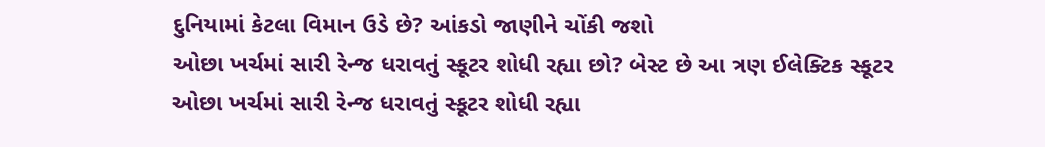દુનિયામાં કેટલા વિમાન ઉડે છે? આંકડો જાણીને ચોંકી જશો
ઓછા ખર્ચમાં સારી રેન્જ ધરાવતું સ્કૂટર શોધી રહ્યા છો? બેસ્ટ છે આ ત્રણ ઈલેક્ટિક સ્કૂટર
ઓછા ખર્ચમાં સારી રેન્જ ધરાવતું સ્કૂટર શોધી રહ્યા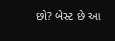છો? બેસ્ટ છે આ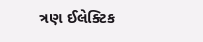ત્રણ ઈલેક્ટિક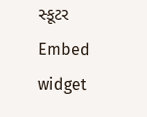સ્કૂટર
Embed widget